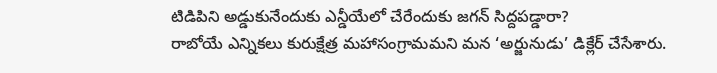టిడిపిని అడ్డుకునేందుకు ఎన్డీయేలో చేరేందుకు జగన్ సిద్దపడ్డారా?
రాబోయే ఎన్నికలు కురుక్షేత్ర మహాసంగ్రామమని మన ‘అర్జునుడు’ డిక్లేర్ చేసేశారు.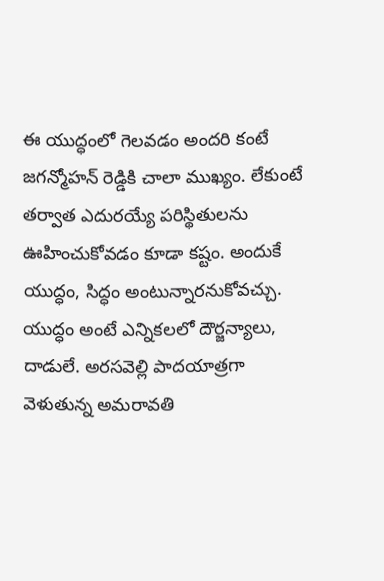ఈ యుద్ధంలో గెలవడం అందరి కంటే జగన్మోహన్ రెడ్డికి చాలా ముఖ్యం. లేకుంటే తర్వాత ఎదురయ్యే పరిస్థితులను ఊహించుకోవడం కూడా కష్టం. అందుకే యుద్ధం, సిద్ధం అంటున్నారనుకోవచ్చు.
యుద్ధం అంటే ఎన్నికలలో దౌర్జన్యాలు, దాడులే. అరసవెల్లి పాదయాత్రగా వెళుతున్న అమరావతి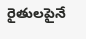రైతులపైనే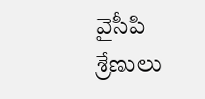వైసీపి శ్రేణులు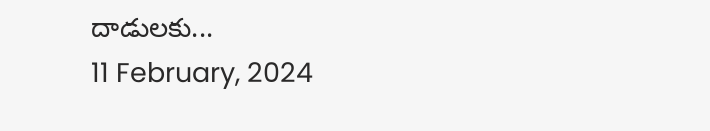దాడులకు...
11 February, 2024